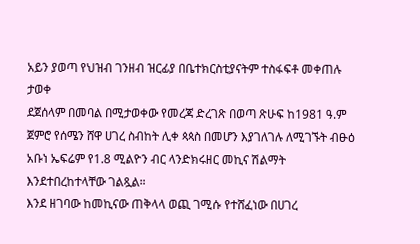አይን ያወጣ የህዝብ ገንዘብ ዝርፊያ በቤተክርስቲያናትም ተስፋፍቶ መቀጠሉ ታወቀ
ደጀሰላም በመባል በሚታወቀው የመረጃ ድረገጽ በወጣ ጽሁፍ ከ1981 ዓ.ም ጀምሮ የሰሜን ሸዋ ሀገረ ስብከት ሊቀ ጳጳስ በመሆን እያገለገሉ ለሚገኙት ብፁዕ አቡነ ኤፍሬም የ1.8 ሚልዮን ብር ላንድክሩዘር መኪና ሽልማት እንደተበረከተላቸው ገልጿል።
እንደ ዘገባው ከመኪናው ጠቅላላ ወጪ ገሚሱ የተሸፈነው በሀገረ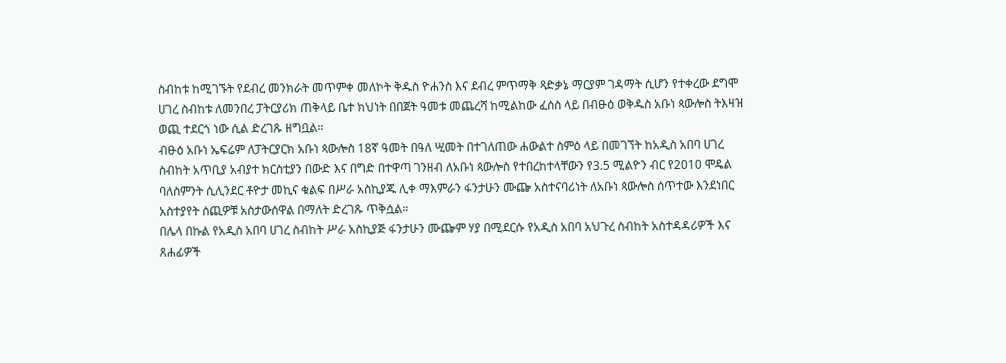ስብከቱ ከሚገኙት የደብረ መንክራት መጥምቀ መለኮት ቅዱስ ዮሐንስ እና ደብረ ምጥማቅ ጻድቃኔ ማርያም ገዳማት ሲሆን የተቀረው ደግሞ ሀገረ ስብከቱ ለመንበረ ፓትርያሪክ ጠቅላይ ቤተ ክህነት በበጀት ዓመቱ መጨረሻ ከሚልከው ፈሰስ ላይ በብፁዕ ወቅዱስ አቡነ ጳውሎስ ትእዛዝ ወጪ ተደርጎ ነው ሲል ድረገጹ ዘግቧል።
ብፁዕ አቡነ ኤፍሬም ለፓትርያርክ አቡነ ጳውሎስ 18ኛ ዓመት በዓለ ሢመት በተገለጠው ሐውልተ ስምዕ ላይ በመገኘት ከአዲስ አበባ ሀገረ ስብከት አጥቢያ አብያተ ክርስቲያን በውድ እና በግድ በተዋጣ ገንዘብ ለአቡነ ጳውሎስ የተበረከተላቸውን የ3.5 ሚልዮን ብር የ2010 ሞዴል ባለስምንት ሲሊንደር ቶዮታ መኪና ቁልፍ በሥራ አስኪያጁ ሊቀ ማእምራን ፋንታሁን ሙጬ አስተናባሪነት ለአቡነ ጳውሎስ ሰጥተው እንደነበር አስተያየት ሰጪዎቹ አስታውሰዋል በማለት ድረገጹ ጥቅሷል።
በሌላ በኩል የአዲስ አበባ ሀገረ ስብከት ሥራ አስኪያጅ ፋንታሁን ሙጬም ሃያ በሚደርሱ የአዲስ አበባ አህጉረ ስብከት አስተዳዳሪዎች እና ጸሐፊዎች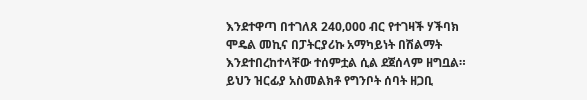እንደተዋጣ በተገለጸ 240‚000 ብር የተገዛች ሃችባክ ሞዴል መኪና በፓትርያሪኩ አማካይነት በሽልማት እንደተበረከተላቸው ተሰምቷል ሲል ደጀሰላም ዘግቧል።
ይህን ዝርፊያ አስመልክቶ የግንቦት ሰባት ዘጋቢ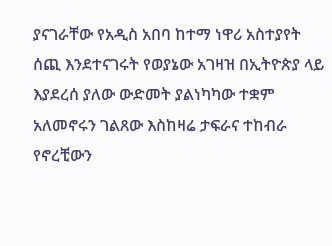ያናገራቸው የአዲስ አበባ ከተማ ነዋሪ አስተያየት ሰጪ እንደተናገሩት የወያኔው አገዛዝ በኢትዮጵያ ላይ እያደረሰ ያለው ውድመት ያልነካካው ተቋም አለመኖሩን ገልጸው እስከዛሬ ታፍራና ተከብራ የኖረቺውን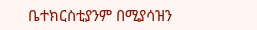ቤተክርስቲያንም በሚያሳዝን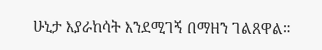ሁኒታ እያራከሳት እንደሚገኝ በማዘን ገልጸዋል።